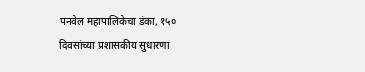पनवेल महापालिकेचा डंका, १५० दिवसांच्या प्रशासकीय सुधारणा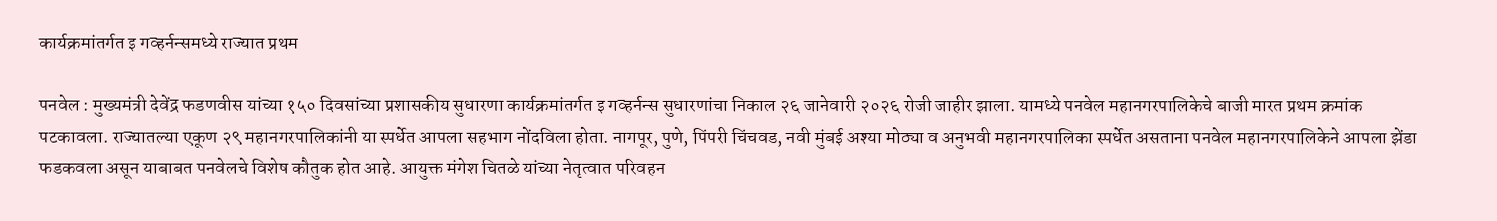कार्यक्रमांतर्गत इ गव्हर्नन्समध्ये राज्यात प्रथम

पनवेल : मुख्यमंत्री देवेंद्र फडणवीस यांच्या १५० दिवसांच्या प्रशासकीय सुधारणा कार्यक्रमांतर्गत इ गव्हर्नन्स सुधारणांचा निकाल २६ जानेवारी २०२६ रोजी जाहीर झाला. यामध्ये पनवेल महानगरपालिकेचे बाजी मारत प्रथम क्रमांक पटकावला. राज्यातल्या एकूण २९ महानगरपालिकांनी या स्पर्धेत आपला सहभाग नोंदविला होता. नागपूर, पुणे, पिंपरी चिंचवड, नवी मुंबई अश्या मोठ्या व अनुभवी महानगरपालिका स्पर्धेत असताना पनवेल महानगरपालिकेने आपला झेंडा फडकवला असून याबाबत पनवेलचे विशेष कौतुक होत आहे. आयुक्त मंगेश चितळे यांच्या नेतृत्वात परिवहन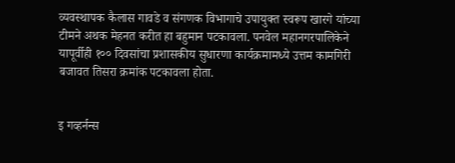व्यवस्थापक कैलास गावडे व संगणक विभागाचे उपायुक्त स्वरूप खारगे यांच्या टीमने अथक मेहनत करीत हा बहुमान पटकावला. पनवेल महानगरपालिकेने यापूर्वीही १०० दिवसांचा प्रशासकीय सुधारणा कार्यक्रमामध्ये उत्तम कामगिरी बजावत तिसरा क्रमांक पटकावला होता.


इ गव्हर्नन्स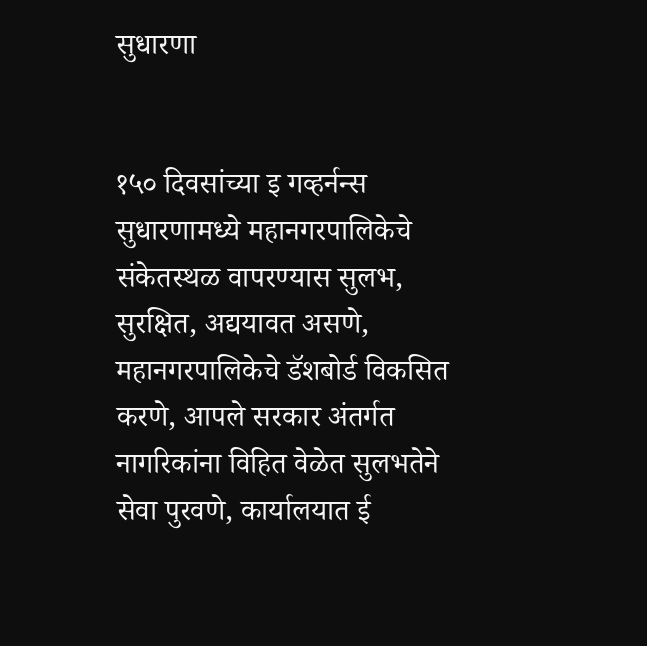सुधारणा


१५० दिवसांच्या इ गव्हर्नन्स सुधारणामध्ये महानगरपालिकेचे संकेतस्थळ वापरण्यास सुलभ, सुरक्षित, अद्ययावत असणे, महानगरपालिकेचे डॅशबोर्ड विकसित करणे, आपले सरकार अंतर्गत नागरिकांना विहित वेळेत सुलभतेने सेवा पुरवणे, कार्यालयात ई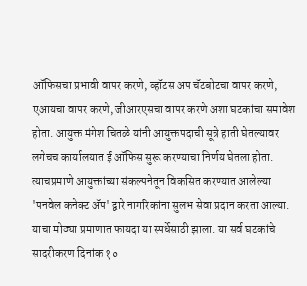ऑफिसचा प्रभावी वापर करणे, व्हॉटस अप चॅटबोटचा वापर करणे, एआयचा वापर करणे, जीआरएसचा वापर करणे अशा घटकांचा समावेश होता. आयुक्त मंगेश चितळे यांनी आयुक्तपदाची सूत्रे हाती घेतल्यावर लगेचच कार्यालयात ई ऑफिस सुरू करण्याचा निर्णय घेतला होता. त्याचप्रमाणे आयुक्तांच्या संकल्पनेतून विकसित करण्यात आलेल्या 'पनवेल कनेक्ट ॲप' द्वारे नागरिकांना सुलभ सेवा प्रदान करता आल्या. याचा मोठ्या प्रमाणात फायदा या स्पर्धेसाठी झाला. या सर्व घटकांचे सादरीकरण दिनांक १०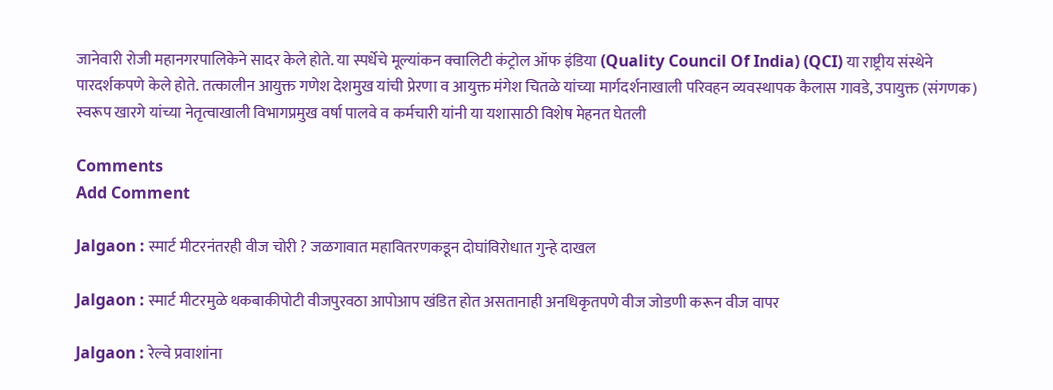जानेवारी रोजी महानगरपालिकेने सादर केले होते. या स्पर्धेचे मूल्यांकन क्वालिटी कंट्रोल ऑफ इंडिया (Quality Council Of India) (QCI) या राष्ट्रीय संस्थेने पारदर्शकपणे केले होते. तत्कालीन आयुक्त गणेश देशमुख यांची प्रेरणा व आयुक्त मंगेश चितळे यांच्या मार्गदर्शनाखाली परिवहन व्यवस्थापक कैलास गावडे, उपायुक्त (संगणक) स्वरूप खारगे यांच्या नेतृत्वाखाली विभागप्रमुख वर्षा पालवे व कर्मचारी यांनी या यशासाठी विशेष मेहनत घेतली

Comments
Add Comment

Jalgaon : स्मार्ट मीटरनंतरही वीज चोरी ? जळगावात महावितरणकडून दोघांविरोधात गुन्हे दाखल

Jalgaon : स्मार्ट मीटरमुळे थकबाकीपोटी वीजपुरवठा आपोआप खंडित होत असतानाही अनधिकृतपणे वीज जोडणी करून वीज वापर

Jalgaon : रेल्वे प्रवाशांना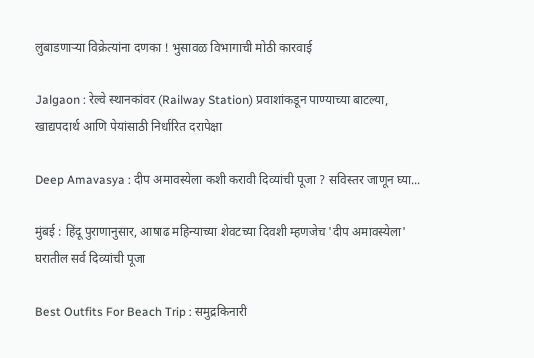लुबाडणाऱ्या विक्रेत्यांना दणका ! भुसावळ विभागाची मोठी कारवाई

Jalgaon : रेल्वे स्थानकांवर (Railway Station) प्रवाशांकडून पाण्याच्या बाटल्या, खाद्यपदार्थ आणि पेयांसाठी निर्धारित दरापेक्षा

Deep Amavasya : दीप अमावस्येला कशी करावी दिव्यांची पूजा ? सविस्तर जाणून घ्या...

मुंबई : हिंदू पुराणानुसार, आषाढ महिन्याच्या शेवटच्या दिवशी म्हणजेच 'दीप अमावस्येला' घरातील सर्व दिव्यांची पूजा

Best Outfits For Beach Trip : समुद्रकिनारी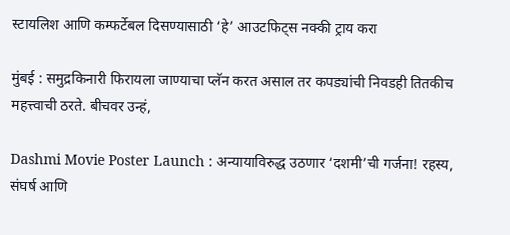स्टायलिश आणि कम्फर्टेबल दिसण्यासाठी ‘हे’ आउटफिट्स नक्की ट्राय करा

मुंबई : समुद्रकिनारी फिरायला जाण्याचा प्लॅन करत असाल तर कपड्यांची निवडही तितकीच महत्त्वाची ठरते. बीचवर उन्हं,

Dashmi Movie Poster Launch : अन्यायाविरुद्ध उठणार ‘दशमी’ची गर्जना! रहस्य, संघर्ष आणि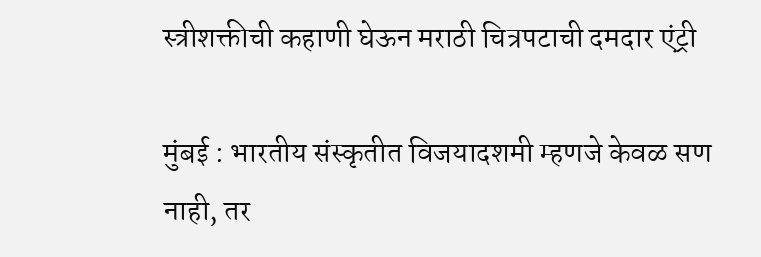स्त्रीशक्तीची कहाणी घेऊन मराठी चित्रपटाची दमदार एंट्री

मुंबई : भारतीय संस्कृतीत विजयादशमी म्हणजे केवळ सण नाही, तर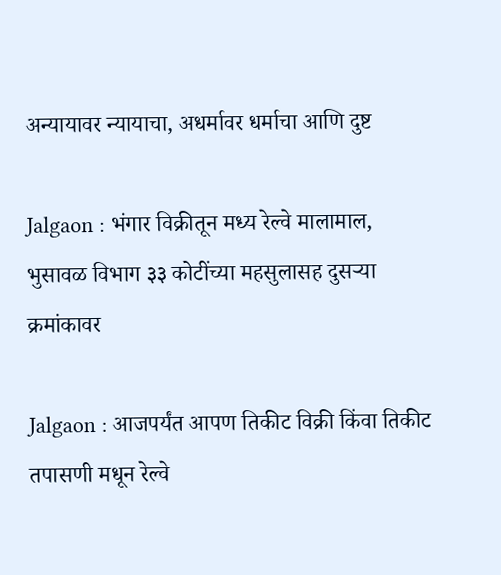अन्यायावर न्यायाचा, अधर्मावर धर्माचा आणि दुष्ट

Jalgaon : भंगार विक्रीतून मध्य रेल्वे मालामाल, भुसावळ विभाग ३३ कोटींच्या महसुलासह दुसऱ्या क्रमांकावर

Jalgaon : आजपर्यंत आपण तिकीट विक्री किंवा तिकीट तपासणी मधून रेल्वे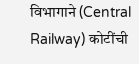विभागाने (Central Railway) कोटींची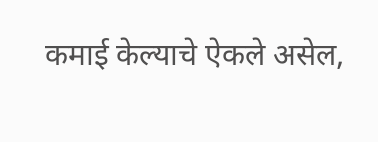कमाई केल्याचे ऐकले असेल,